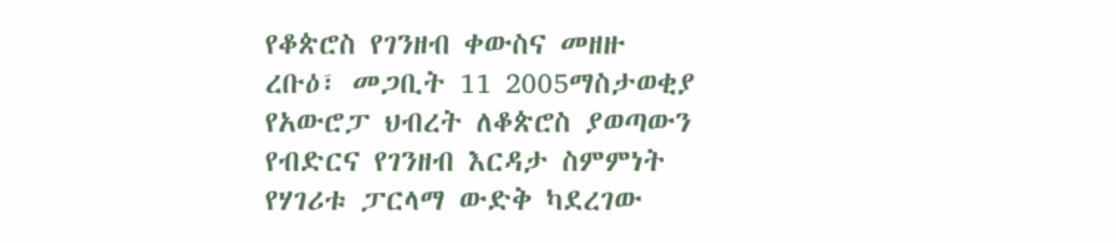የቆጵሮስ የገንዘብ ቀውስና መዘዙ
ረቡዕ፣ መጋቢት 11 2005ማስታወቂያ
የአውሮፓ ህብረት ለቆጵሮስ ያወጣውን የብድርና የገንዘብ እርዳታ ስምምነት የሃገሪቱ ፓርላማ ውድቅ ካደረገው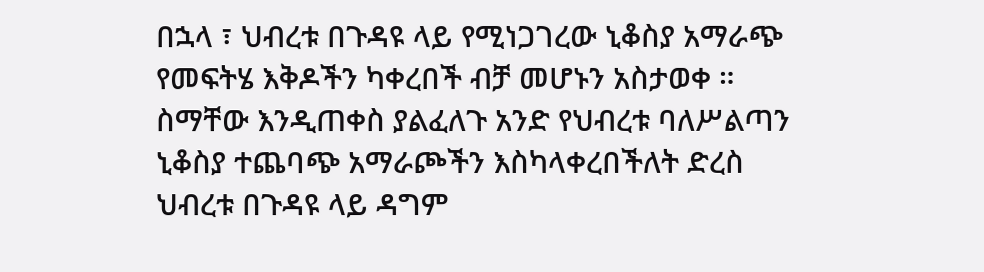በኋላ ፣ ህብረቱ በጉዳዩ ላይ የሚነጋገረው ኒቆስያ አማራጭ የመፍትሄ እቅዶችን ካቀረበች ብቻ መሆኑን አስታወቀ ። ስማቸው እንዲጠቀስ ያልፈለጉ አንድ የህብረቱ ባለሥልጣን ኒቆስያ ተጨባጭ አማራጮችን እስካላቀረበችለት ድረስ ህብረቱ በጉዳዩ ላይ ዳግም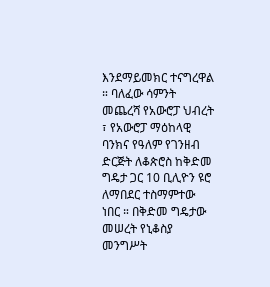እንደማይመክር ተናግረዋል ። ባለፈው ሳምንት መጨረሻ የአውሮፓ ህብረት ፣ የአውሮፓ ማዕከላዊ ባንክና የዓለም የገንዘብ ድርጅት ለቆጵሮስ ከቅድመ ግዴታ ጋር 10 ቢሊዮን ዩሮ ለማበደር ተስማምተው ነበር ። በቅድመ ግዴታው መሠረት የኒቆስያ መንግሥት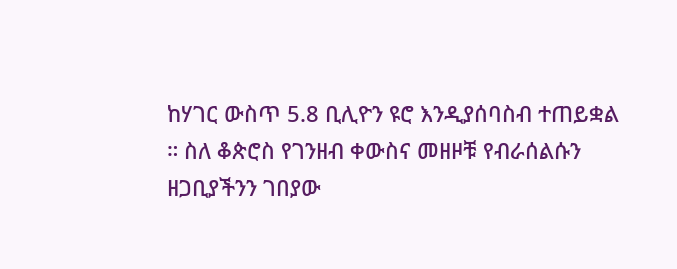ከሃገር ውስጥ 5.8 ቢሊዮን ዩሮ እንዲያሰባስብ ተጠይቋል ። ስለ ቆጵሮስ የገንዘብ ቀውስና መዘዞቹ የብራሰልሱን ዘጋቢያችንን ገበያው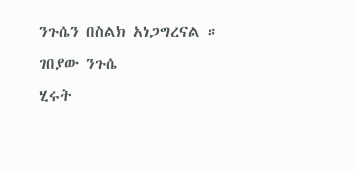ንጉሴን በስልክ አነጋግረናል ።
ገበያው ንጉሴ
ሂሩት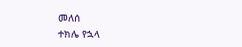መለሰ
ተክሌ የኋላ